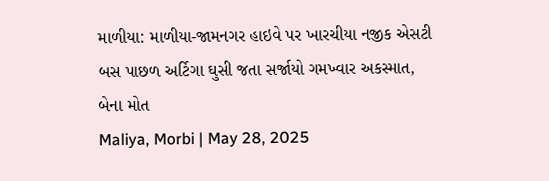માળીયા: માળીયા-જામનગર હાઇવે પર ખારચીયા નજીક એસટી બસ પાછળ અર્ટિગા ઘુસી જતા સર્જાયો ગમખ્વાર અકસ્માત, બેના મોત
Maliya, Morbi | May 28, 2025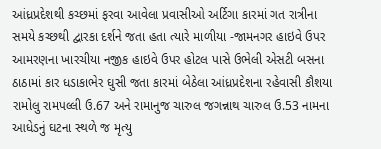આંધ્રપ્રદેશથી કચ્છમાં ફરવા આવેલા પ્રવાસીઓ અર્ટિગા કારમાં ગત રાત્રીના સમયે કચ્છથી દ્વારકા દર્શને જતા હતા ત્યારે માળીયા -જામનગર હાઇવે ઉપર આમરણના ખારચીયા નજીક હાઇવે ઉપર હોટલ પાસે ઉભેલી એસટી બસના ઠાઠામાં કાર ધડાકાભેર ઘુસી જતા કારમાં બેઠેલા આંધ્રપ્રદેશના રહેવાસી કૌશયા રામોલુ રામપલ્લી ઉ.67 અને રામાનુજ ચારુલ જગન્નાથ ચારુલ ઉ.53 નામના આધેડનું ઘટના સ્થળે જ મૃત્યુ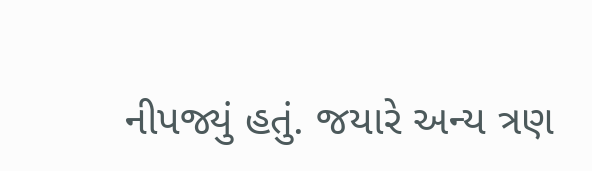નીપજ્યું હતું. જયારે અન્ય ત્રણ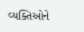વ્યક્તિઓને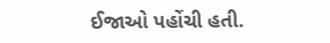ઈજાઓ પહોંચી હતી.